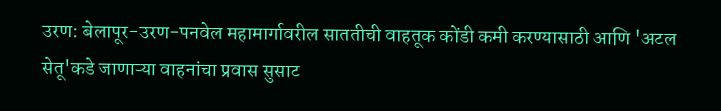उरण: बेलापूर-उरण-पनवेल महामार्गावरील साततीची वाहतूक कोंडी कमी करण्यासाठी आणि 'अटल सेतू'कडे जाणाऱ्या वाहनांचा प्रवास सुसाट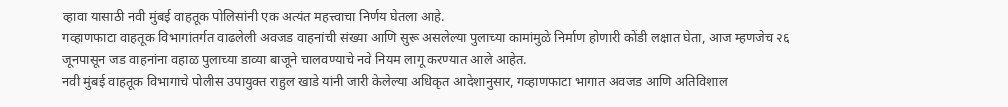व्हावा यासाठी नवी मुंबई वाहतूक पोलिसांनी एक अत्यंत महत्त्वाचा निर्णय घेतला आहे.
गव्हाणफाटा वाहतूक विभागांतर्गत वाढलेली अवजड वाहनांची संख्या आणि सुरू असलेल्या पुलाच्या कामांमुळे निर्माण होणारी कोंडी लक्षात घेता, आज म्हणजेच २६ जूनपासून जड वाहनांना वहाळ पुलाच्या डाव्या बाजूने चालवण्याचे नवे नियम लागू करण्यात आले आहेत.
नवी मुंबई वाहतूक विभागाचे पोलीस उपायुक्त राहुल खाडे यांनी जारी केलेल्या अधिकृत आदेशानुसार, गव्हाणफाटा भागात अवजड आणि अतिविशाल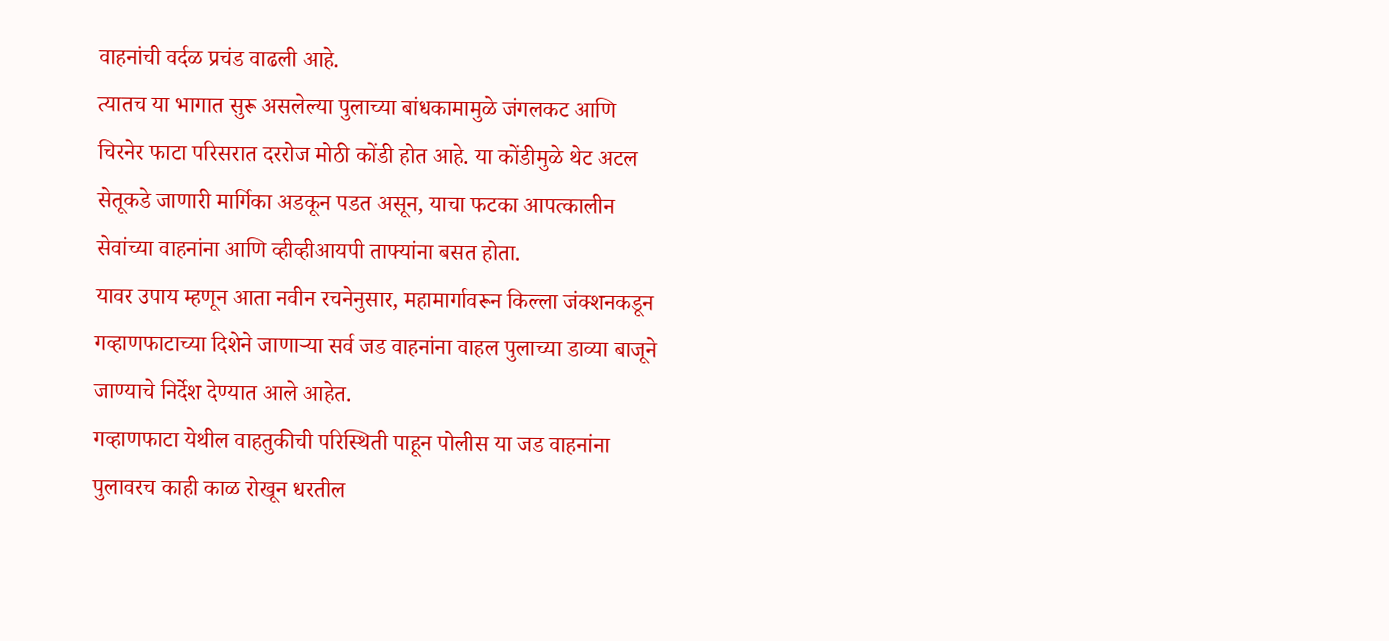वाहनांची वर्दळ प्रचंड वाढली आहे.
त्यातच या भागात सुरू असलेल्या पुलाच्या बांधकामामुळे जंगलकट आणि चिरनेर फाटा परिसरात दररोज मोठी कोंडी होत आहे. या कोंडीमुळे थेट अटल सेतूकडे जाणारी मार्गिका अडकून पडत असून, याचा फटका आपत्कालीन सेवांच्या वाहनांना आणि व्हीव्हीआयपी ताफ्यांना बसत होता.
यावर उपाय म्हणून आता नवीन रचनेनुसार, महामार्गावरून किल्ला जंक्शनकडून गव्हाणफाटाच्या दिशेने जाणाऱ्या सर्व जड वाहनांना वाहल पुलाच्या डाव्या बाजूने जाण्याचे निर्देश देण्यात आले आहेत.
गव्हाणफाटा येथील वाहतुकीची परिस्थिती पाहून पोलीस या जड वाहनांना पुलावरच काही काळ रोखून धरतील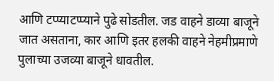आणि टप्प्याटप्प्याने पुढे सोडतील. जड वाहने डाव्या बाजूने जात असताना, कार आणि इतर हलकी वाहने नेहमीप्रमाणे पुलाच्या उजव्या बाजूने धावतील.